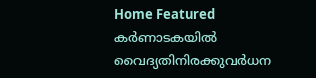Home Featured കർണാടകയിൽ വൈദ്യതിനിരക്കുവർധന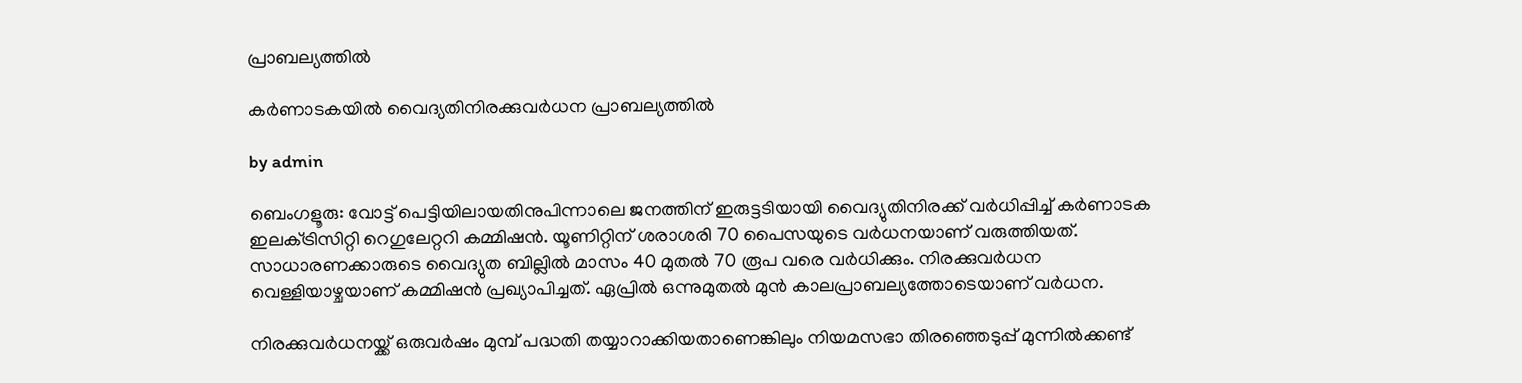പ്രാബല്യത്തിൽ

കർണാടകയിൽ വൈദ്യതിനിരക്കുവർധന പ്രാബല്യത്തിൽ

by admin

ബെംഗളൂരു: വോട്ട് പെട്ടിയിലായതിനുപിന്നാലെ ജനത്തിന് ഇരുട്ടടിയായി വൈദ്യുതിനിരക്ക് വർധിപ്പിച്ച് കർണാടക ഇലക്‌ട്രിസിറ്റി റെഗുലേറ്ററി കമ്മിഷൻ. യൂണിറ്റിന് ശരാശരി 70 പൈസയുടെ വർധനയാണ് വരുത്തിയത്. സാധാരണക്കാരുടെ വൈദ്യുത ബില്ലിൽ മാസം 40 മുതൽ 70 രൂപ വരെ വർധിക്കും. നിരക്കുവർധന വെള്ളിയാഴ്ചയാണ് കമ്മിഷൻ പ്രഖ്യാപിച്ചത്. ഏപ്രിൽ ഒന്നുമുതൽ മുൻ കാലപ്രാബല്യത്തോടെയാണ് വർധന.

നിരക്കുവർധനയ്ക്ക് ഒരുവർഷം മുമ്പ് പദ്ധതി തയ്യാറാക്കിയതാണെങ്കിലും നിയമസഭാ തിരഞ്ഞെടുപ്പ് മുന്നിൽക്കണ്ട്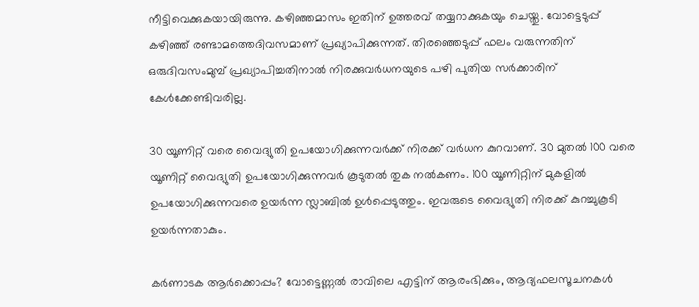നീട്ടിവെക്കുകയായിരുന്നു. കഴിഞ്ഞമാസം ഇതിന് ഉത്തരവ് തയ്യറാക്കുകയും ചെയ്തു. വോട്ടെടുപ്പ് കഴിഞ്ഞ് രണ്ടാമത്തെദിവസമാണ് പ്രഖ്യാപിക്കുന്നത്. തിരഞ്ഞെടുപ്പ് ഫലം വരുന്നതിന് ഒരുദിവസംമുമ്പ് പ്രഖ്യാപിച്ചതിനാൽ നിരക്കുവർധനയുടെ പഴി പുതിയ സർക്കാരിന് കേൾക്കേണ്ടിവരില്ല.

30 യൂണിറ്റ് വരെ വൈദ്യുതി ഉപയോഗിക്കുന്നവർക്ക് നിരക്ക് വർധന കുറവാണ്. 30 മുതൽ 100 വരെ യൂണിറ്റ് വൈദ്യുതി ഉപയോഗിക്കുന്നവർ കൂടുതൽ തുക നൽകണം. 100 യൂണിറ്റിന് മുകളിൽ ഉപയോഗിക്കുന്നവരെ ഉയർന്ന സ്ലാബിൽ ഉൾപ്പെടുത്തും. ഇവരുടെ വൈദ്യുതി നിരക്ക് കുറച്ചുകൂടി ഉയർന്നതാകും.

കര്‍ണാടക ആര്‍ക്കൊപ്പം? വോട്ടെണ്ണല്‍ രാവിലെ എട്ടിന് ആരംഭിക്കും, ആദ്യഫലസൂചനകള്‍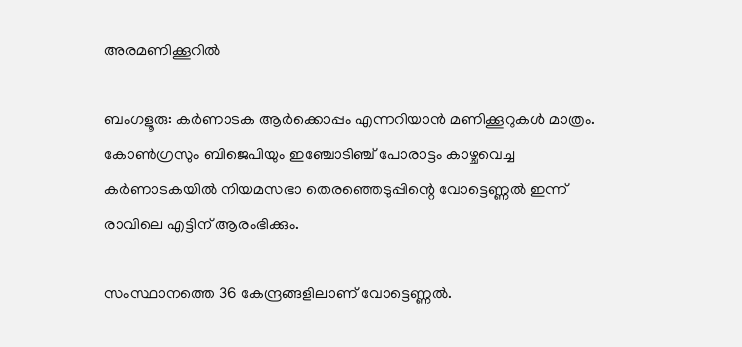അരമണിക്കൂറില്‍

ബംഗളൂരു: കര്‍ണാടക ആര്‍ക്കൊപ്പം എന്നറിയാന്‍ മണിക്കൂറുകള്‍ മാത്രം. കോണ്‍ഗ്രസും ബിജെപിയും ഇഞ്ചോടിഞ്ച് പോരാട്ടം കാഴ്ചവെച്ച കര്‍ണാടകയില്‍ നിയമസഭാ തെരഞ്ഞെടുപ്പിന്റെ വോട്ടെണ്ണല്‍ ഇന്ന് രാവിലെ എട്ടിന് ആരംഭിക്കും.

സംസ്ഥാനത്തെ 36 കേന്ദ്രങ്ങളിലാണ് വോട്ടെണ്ണല്‍.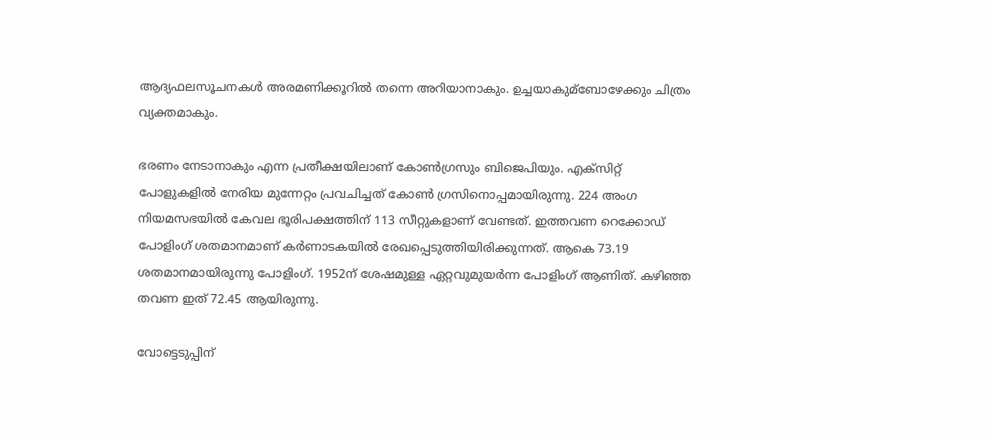ആദ്യഫലസൂചനകള്‍ അരമണിക്കൂറില്‍ തന്നെ അറിയാനാകും. ഉച്ചയാകുമ്ബോഴേക്കും ചിത്രം വ്യക്തമാകും.

ഭരണം നേടാനാകും എന്ന പ്രതീക്ഷയിലാണ് കോണ്‍ഗ്രസും ബിജെപിയും. എക്സിറ്റ് പോളുകളില്‍ നേരിയ മുന്നേറ്റം പ്രവചിച്ചത് കോണ്‍ ഗ്രസിനൊപ്പമായിരുന്നു. 224 അംഗ നിയമസഭയില്‍ കേവല ഭൂരിപക്ഷത്തിന് 113 സീറ്റുകളാണ് വേണ്ടത്. ഇത്തവണ റെക്കോഡ് പോളിംഗ് ശതമാനമാണ് കര്‍ണാടകയില്‍ രേഖപ്പെടുത്തിയിരിക്കുന്നത്. ആകെ 73.19 ശതമാനമായിരുന്നു പോളിംഗ്. 1952ന് ശേഷമുള്ള ഏറ്റവുമുയര്‍ന്ന പോളിംഗ് ആണിത്. കഴിഞ്ഞ തവണ ഇത് 72.45 ആയിരുന്നു.

വോട്ടെടുപ്പിന്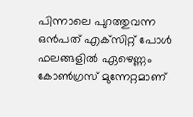പിന്നാലെ പുറത്തുവന്ന ഒന്‍പത് എക്‌സിറ്റ് പോള്‍ ഫലങ്ങളില്‍ ഏഴെണ്ണം കോണ്‍ഗ്രസ് മുന്നേറ്റമാണ്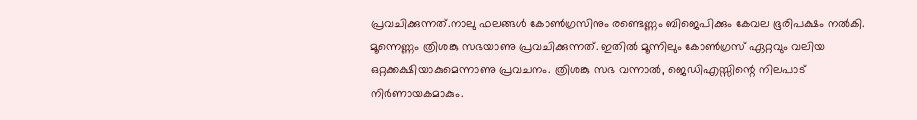പ്രവചിക്കുന്നത്.നാലു ഫലങ്ങള്‍ കോണ്‍ഗ്രസിനും രണ്ടെണ്ണം ബിജെപിക്കും കേവല ഭൂരിപക്ഷം നല്‍കി. മൂന്നെണ്ണം ത്രിശങ്കു സഭയാണു പ്രവചിക്കുന്നത്. ഇതില്‍ മൂന്നിലും കോണ്‍ഗ്രസ് ഏറ്റവും വലിയ ഒറ്റക്കക്ഷിയാകുമെന്നാണു പ്രവചനം. ത്രിശങ്കു സഭ വന്നാല്‍, ജെഡിഎസ്സിന്റെ നിലപാട് നിര്‍ണായകമാകും.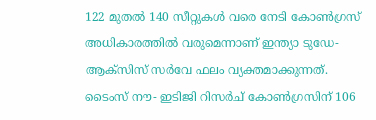122 മുതല്‍ 140 സീറ്റുകള്‍ വരെ നേടി കോണ്‍ഗ്രസ് അധികാരത്തില്‍ വരുമെന്നാണ് ഇന്ത്യാ ടുഡേ- ആക്‌സിസ് സര്‍വേ ഫലം വ്യക്തമാക്കുന്നത്. ടൈംസ് നൗ- ഇടിജി റിസര്‍ച് കോണ്‍ഗ്രസിന് 106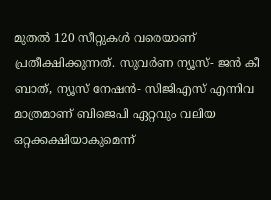മുതല്‍ 120 സീറ്റുകള്‍ വരെയാണ് പ്രതീക്ഷിക്കുന്നത്. സുവര്‍ണ ന്യൂസ്- ജന്‍ കീ ബാത്, ന്യൂസ് നേഷന്‍- സിജിഎസ് എന്നിവ മാത്രമാണ് ബിജെപി ഏറ്റവും വലിയ ഒറ്റക്കക്ഷിയാകുമെന്ന്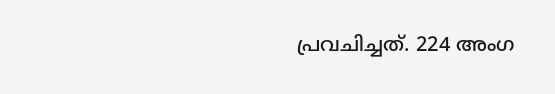പ്രവചിച്ചത്. 224 അംഗ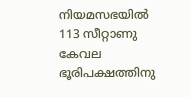നിയമസഭയില്‍ 113 സീറ്റാണു കേവല ഭൂരിപക്ഷത്തിനു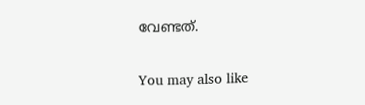വേണ്ടത്.

You may also like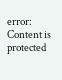error: Content is protected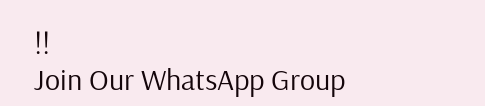!!
Join Our WhatsApp Group